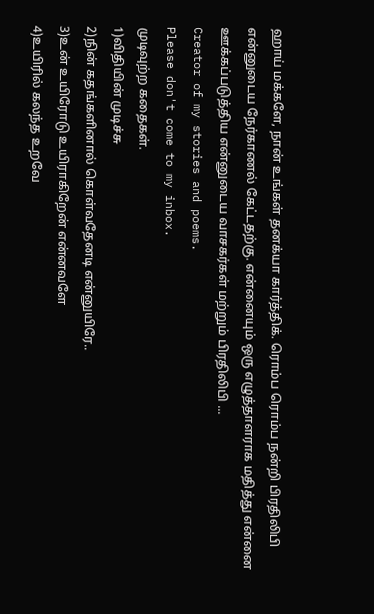ஹாய் மக்களே, நான் உங்கள் தனக்யா கார்த்திக். ரொம்ப ரொம்ப நன்றி பிரதிலிபி என்னுடைய நேர்காணல் கேட்டதற்கு. என்னையும் ஒரு எழுத்தாளராக மதித்து என்னை ஊக்கப்படுத்திய என்னுடைய வாசகர்கள் மற்றும் பிரதிலிபி ...
Creator of my stories and poems.
Please don't come to my inbox.
முடிவுற்ற கதைகள்.
1)விதியின் முடிச்சு
2)நின் கதங்களினால் கொள்வதேனடி என்னுயிரே..
3)உன் உயிரோடு உயிராகிறேன் என்னவளே
4)உயிரில் கலந்த உறவே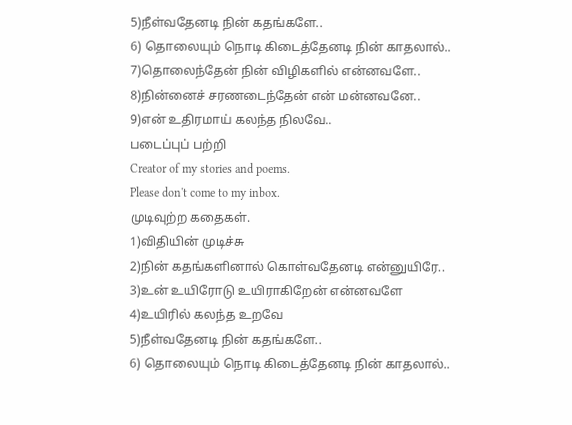5)நீள்வதேனடி நின் கதங்களே..
6) தொலையும் நொடி கிடைத்தேனடி நின் காதலால்..
7)தொலைந்தேன் நின் விழிகளில் என்னவளே..
8)நின்னைச் சரணடைந்தேன் என் மன்னவனே..
9)என் உதிரமாய் கலந்த நிலவே..
படைப்புப் பற்றி
Creator of my stories and poems.
Please don't come to my inbox.
முடிவுற்ற கதைகள்.
1)விதியின் முடிச்சு
2)நின் கதங்களினால் கொள்வதேனடி என்னுயிரே..
3)உன் உயிரோடு உயிராகிறேன் என்னவளே
4)உயிரில் கலந்த உறவே
5)நீள்வதேனடி நின் கதங்களே..
6) தொலையும் நொடி கிடைத்தேனடி நின் காதலால்..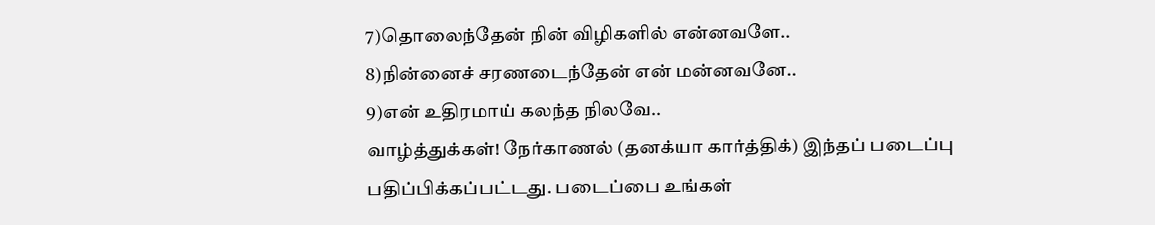7)தொலைந்தேன் நின் விழிகளில் என்னவளே..
8)நின்னைச் சரணடைந்தேன் என் மன்னவனே..
9)என் உதிரமாய் கலந்த நிலவே..
வாழ்த்துக்கள்! நேர்காணல் (தனக்யா கார்த்திக்) இந்தப் படைப்பு பதிப்பிக்கப்பட்டது. படைப்பை உங்கள்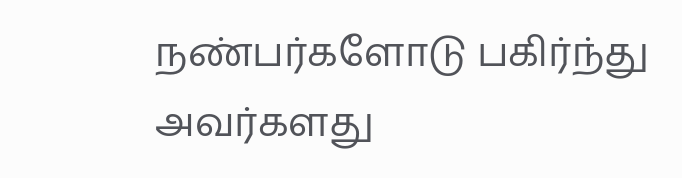நண்பர்களோடு பகிர்ந்து அவர்களது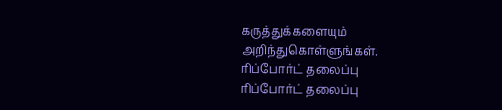கருத்துக்களையும் அறிந்துகொள்ளுங்கள்.
ரிப்போர்ட் தலைப்பு
ரிப்போர்ட் தலைப்பு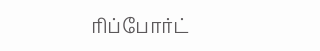ரிப்போர்ட்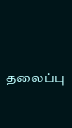தலைப்பு